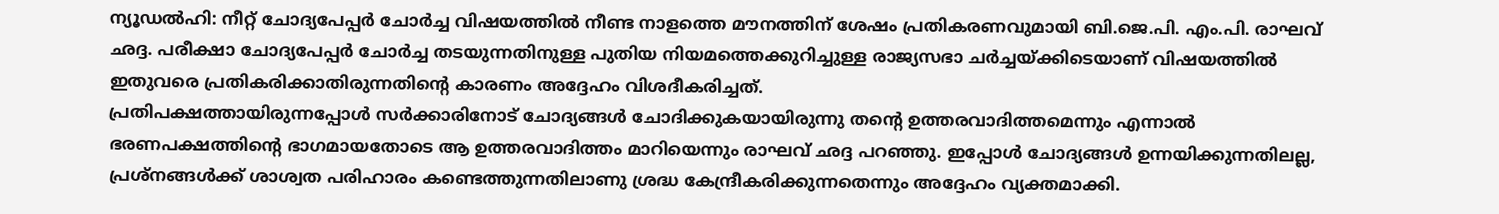ന്യൂഡൽഹി: നീറ്റ് ചോദ്യപേപ്പർ ചോർച്ച വിഷയത്തിൽ നീണ്ട നാളത്തെ മൗനത്തിന് ശേഷം പ്രതികരണവുമായി ബി.ജെ.പി. എം.പി. രാഘവ് ഛദ്ദ. പരീക്ഷാ ചോദ്യപേപ്പർ ചോർച്ച തടയുന്നതിനുള്ള പുതിയ നിയമത്തെക്കുറിച്ചുള്ള രാജ്യസഭാ ചർച്ചയ്ക്കിടെയാണ് വിഷയത്തിൽ ഇതുവരെ പ്രതികരിക്കാതിരുന്നതിന്റെ കാരണം അദ്ദേഹം വിശദീകരിച്ചത്.
പ്രതിപക്ഷത്തായിരുന്നപ്പോൾ സർക്കാരിനോട് ചോദ്യങ്ങൾ ചോദിക്കുകയായിരുന്നു തന്റെ ഉത്തരവാദിത്തമെന്നും എന്നാൽ ഭരണപക്ഷത്തിന്റെ ഭാഗമായതോടെ ആ ഉത്തരവാദിത്തം മാറിയെന്നും രാഘവ് ഛദ്ദ പറഞ്ഞു. ഇപ്പോൾ ചോദ്യങ്ങൾ ഉന്നയിക്കുന്നതിലല്ല, പ്രശ്നങ്ങൾക്ക് ശാശ്വത പരിഹാരം കണ്ടെത്തുന്നതിലാണു ശ്രദ്ധ കേന്ദ്രീകരിക്കുന്നതെന്നും അദ്ദേഹം വ്യക്തമാക്കി.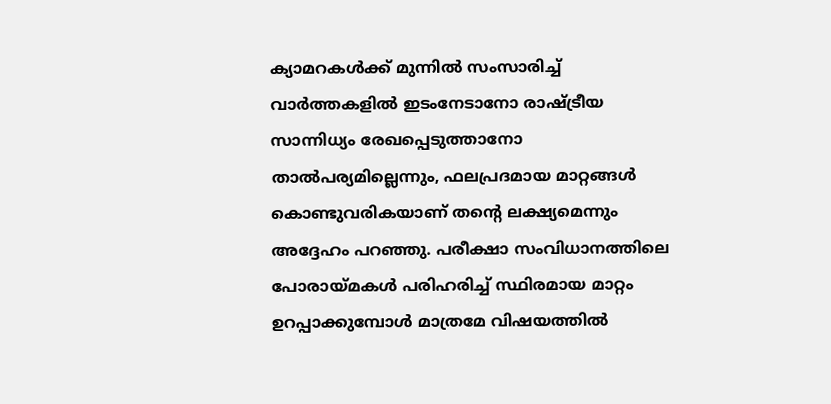ക്യാമറകൾക്ക് മുന്നിൽ സംസാരിച്ച് വാർത്തകളിൽ ഇടംനേടാനോ രാഷ്ട്രീയ സാന്നിധ്യം രേഖപ്പെടുത്താനോ താൽപര്യമില്ലെന്നും, ഫലപ്രദമായ മാറ്റങ്ങൾ കൊണ്ടുവരികയാണ് തന്റെ ലക്ഷ്യമെന്നും അദ്ദേഹം പറഞ്ഞു. പരീക്ഷാ സംവിധാനത്തിലെ പോരായ്മകൾ പരിഹരിച്ച് സ്ഥിരമായ മാറ്റം ഉറപ്പാക്കുമ്പോൾ മാത്രമേ വിഷയത്തിൽ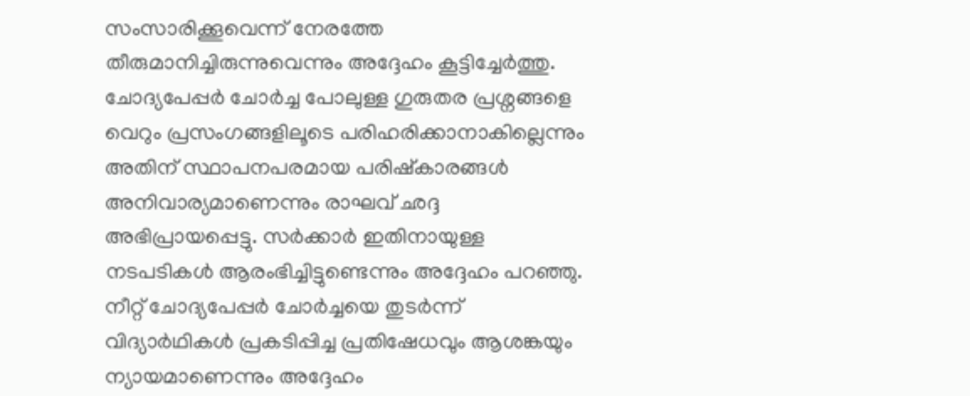സംസാരിക്കൂവെന്ന് നേരത്തേ തീരുമാനിച്ചിരുന്നുവെന്നും അദ്ദേഹം കൂട്ടിച്ചേർത്തു.
ചോദ്യപേപ്പർ ചോർച്ച പോലുള്ള ഗുരുതര പ്രശ്നങ്ങളെ വെറും പ്രസംഗങ്ങളിലൂടെ പരിഹരിക്കാനാകില്ലെന്നും അതിന് സ്ഥാപനപരമായ പരിഷ്കാരങ്ങൾ അനിവാര്യമാണെന്നും രാഘവ് ഛദ്ദ അഭിപ്രായപ്പെട്ടു. സർക്കാർ ഇതിനായുള്ള നടപടികൾ ആരംഭിച്ചിട്ടുണ്ടെന്നും അദ്ദേഹം പറഞ്ഞു.
നീറ്റ് ചോദ്യപേപ്പർ ചോർച്ചയെ തുടർന്ന് വിദ്യാർഥികൾ പ്രകടിപ്പിച്ച പ്രതിഷേധവും ആശങ്കയും ന്യായമാണെന്നും അദ്ദേഹം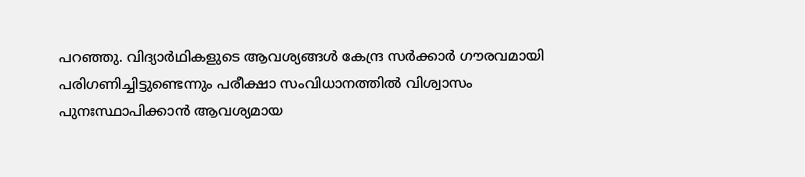പറഞ്ഞു. വിദ്യാർഥികളുടെ ആവശ്യങ്ങൾ കേന്ദ്ര സർക്കാർ ഗൗരവമായി പരിഗണിച്ചിട്ടുണ്ടെന്നും പരീക്ഷാ സംവിധാനത്തിൽ വിശ്വാസം പുനഃസ്ഥാപിക്കാൻ ആവശ്യമായ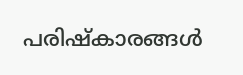പരിഷ്കാരങ്ങൾ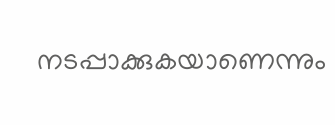നടപ്പാക്കുകയാണെന്നും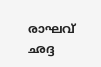രാഘവ് ഛദ്ദ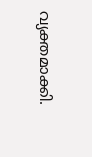വ്യക്തമാക്കി.